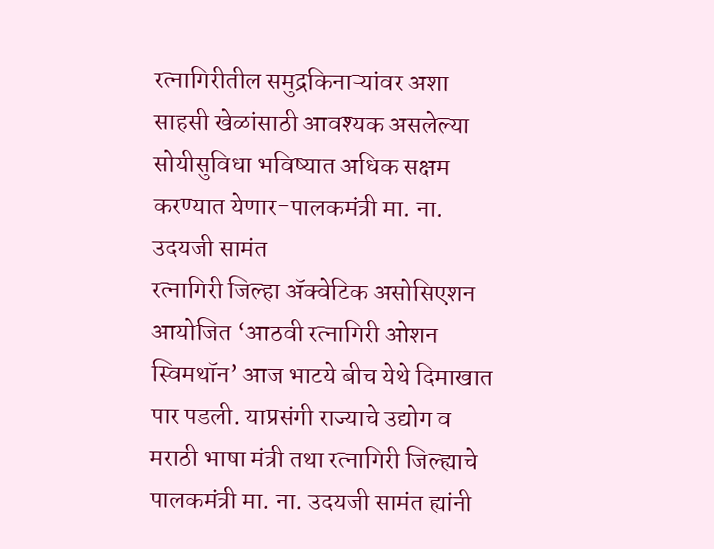रत्नागिरीतील समुद्रकिनाऱ्यांवर अशा साहसी खेळांसाठी आवश्यक असलेल्या सोयीसुविधा भविष्यात अधिक सक्षम करण्यात येणार-पालकमंत्री मा. ना. उदयजी सामंत
रत्नागिरी जिल्हा ॲक्वेटिक असोसिएशन आयोजित ‘आठवी रत्नागिरी ओशन स्विमथॉन’ आज भाटये बीच येथे दिमाखात पार पडली. याप्रसंगी राज्याचे उद्योग व मराठी भाषा मंत्री तथा रत्नागिरी जिल्ह्याचे पालकमंत्री मा. ना. उदयजी सामंत ह्यांनी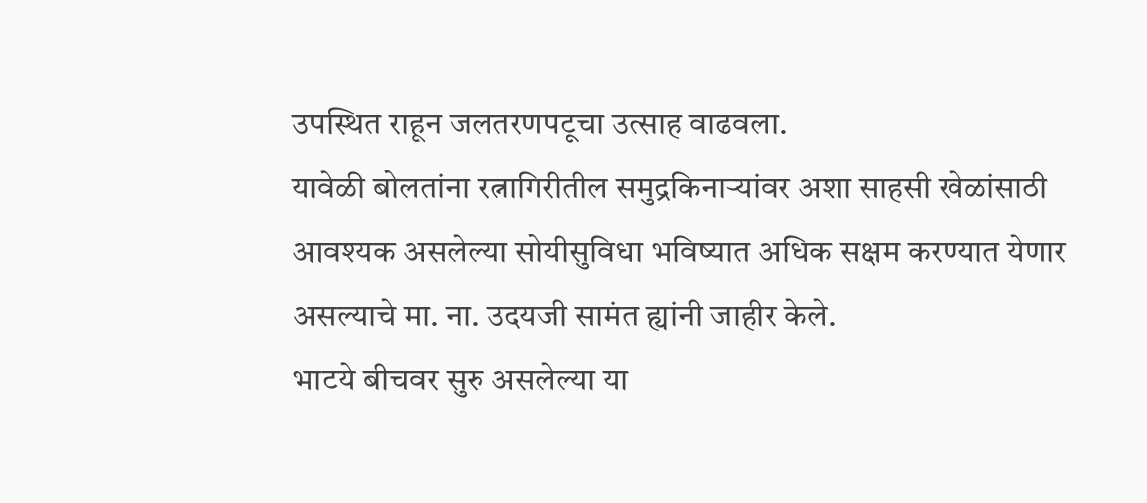उपस्थित राहून जलतरणपटूचा उत्साह वाढवला.
यावेळी बोलतांना रत्नागिरीतील समुद्रकिनाऱ्यांवर अशा साहसी खेळांसाठी आवश्यक असलेल्या सोयीसुविधा भविष्यात अधिक सक्षम करण्यात येणार असल्याचे मा. ना. उदयजी सामंत ह्यांनी जाहीर केले.
भाटये बीचवर सुरु असलेल्या या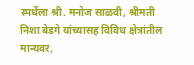स्पर्धेला श्री. मनोज साळवी, श्रीमती निशा बेडगे यांच्यासह विविध क्षेत्रांतील मान्यवर,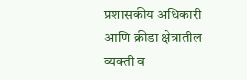प्रशासकीय अधिकारी आणि क्रीडा क्षेत्रातील व्यक्ती व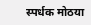स्पर्धक मोठया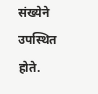संख्येने उपस्थित होते.